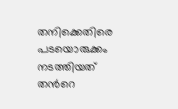തനിക്കെതിരെ പടയൊരുക്കം നടത്തിയത് തന്‍റെ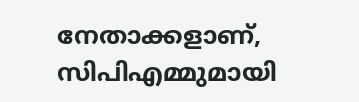നേതാക്കളാണ്, സിപിഎമ്മുമായി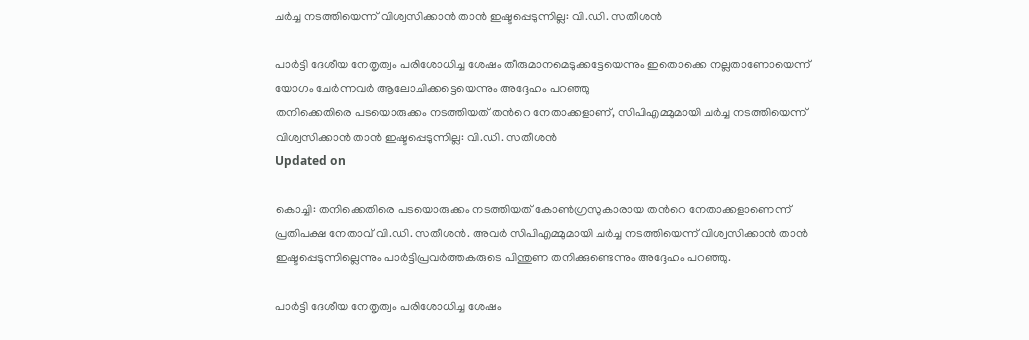ചർച്ച നടത്തിയെന്ന് വിശ്വസിക്കാൻ താൻ ഇഷ്ടപ്പെടുന്നില്ല: വി.ഡി. സതീശൻ

പാർട്ടി ദേശീയ നേതൃത്വം പരിശോധിച്ച ശേഷം തീരുമാനമെടുക്കട്ടേയെന്നും ഇതൊക്കെ നല്ലതാണോയെന്ന് യോഗം ചേർന്നവർ ആലോചിക്കട്ടെയെന്നും അദ്ദേഹം പറഞ്ഞു
തനിക്കെതിരെ പടയൊരുക്കം നടത്തിയത് തന്‍റെ നേതാക്കളാണ്, സിപിഎമ്മുമായി ചർച്ച നടത്തിയെന്ന് വിശ്വസിക്കാൻ താൻ ഇഷ്ടപ്പെടുന്നില്ല: വി.ഡി. സതീശൻ
Updated on

കൊച്ചി: തനിക്കെതിരെ പടയൊരുക്കം നടത്തിയത് കോൺഗ്രസുകാരായ തന്‍റെ നേതാക്കളാണെന്ന് പ്രതിപക്ഷ നേതാവ് വി.ഡി. സതീശൻ. അവർ സിപിഎമ്മുമായി ചർച്ച നടത്തിയെന്ന് വിശ്വസിക്കാൻ താൻ ഇഷ്ടപ്പെടുന്നില്ലെന്നും പാർട്ടിപ്രവർത്തകരുടെ പിന്തുണ തനിക്കുണ്ടെന്നും അദ്ദേഹം പറഞ്ഞു.

പാർട്ടി ദേശീയ നേതൃത്വം പരിശോധിച്ച ശേഷം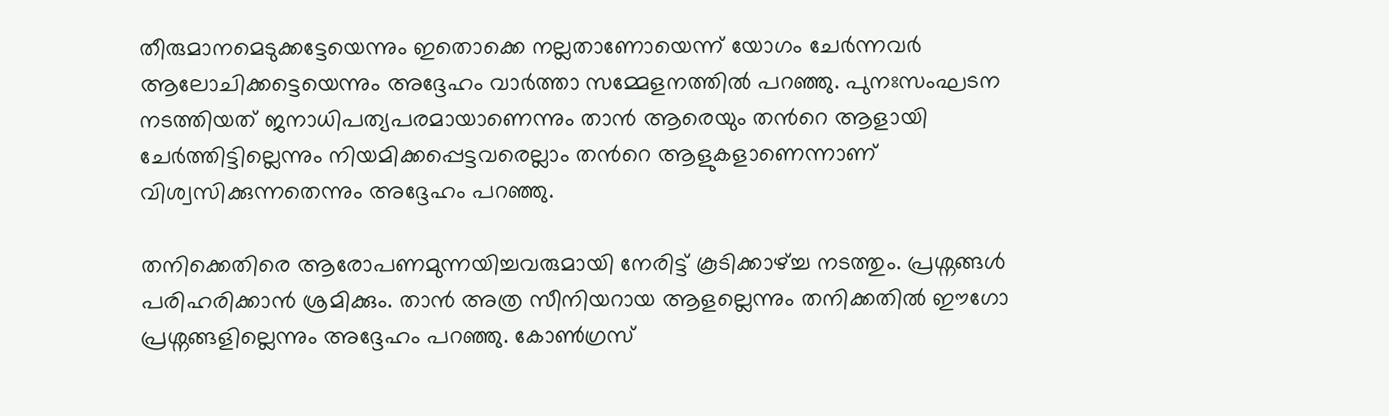തീരുമാനമെടുക്കട്ടേയെന്നും ഇതൊക്കെ നല്ലതാണോയെന്ന് യോഗം ചേർന്നവർ ആലോചിക്കട്ടെയെന്നും അദ്ദേഹം വാർത്താ സമ്മേളനത്തിൽ പറഞ്ഞു. പുനഃസംഘടന നടത്തിയത് ജനാധിപത്യപരമായാണെന്നും താൻ ആരെയും തന്‍റെ ആളായി ചേർത്തിട്ടില്ലെന്നും നിയമിക്കപ്പെട്ടവരെല്ലാം തന്‍റെ ആളുകളാണെന്നാണ് വിശ്വസിക്കുന്നതെന്നും അദ്ദേഹം പറഞ്ഞു.

തനിക്കെതിരെ ആരോപണമുന്നയിച്ചവരുമായി നേരിട്ട് കൂടിക്കാഴ്ച്ച നടത്തും. പ്രശ്നങ്ങൾ പരിഹരിക്കാൻ ശ്രമിക്കും. താൻ അത്ര സീനിയറായ ആളല്ലെന്നും തനിക്കതിൽ ഈഗോ പ്രശ്നങ്ങളില്ലെന്നും അദ്ദേഹം പറഞ്ഞു. കോൺഗ്രസ്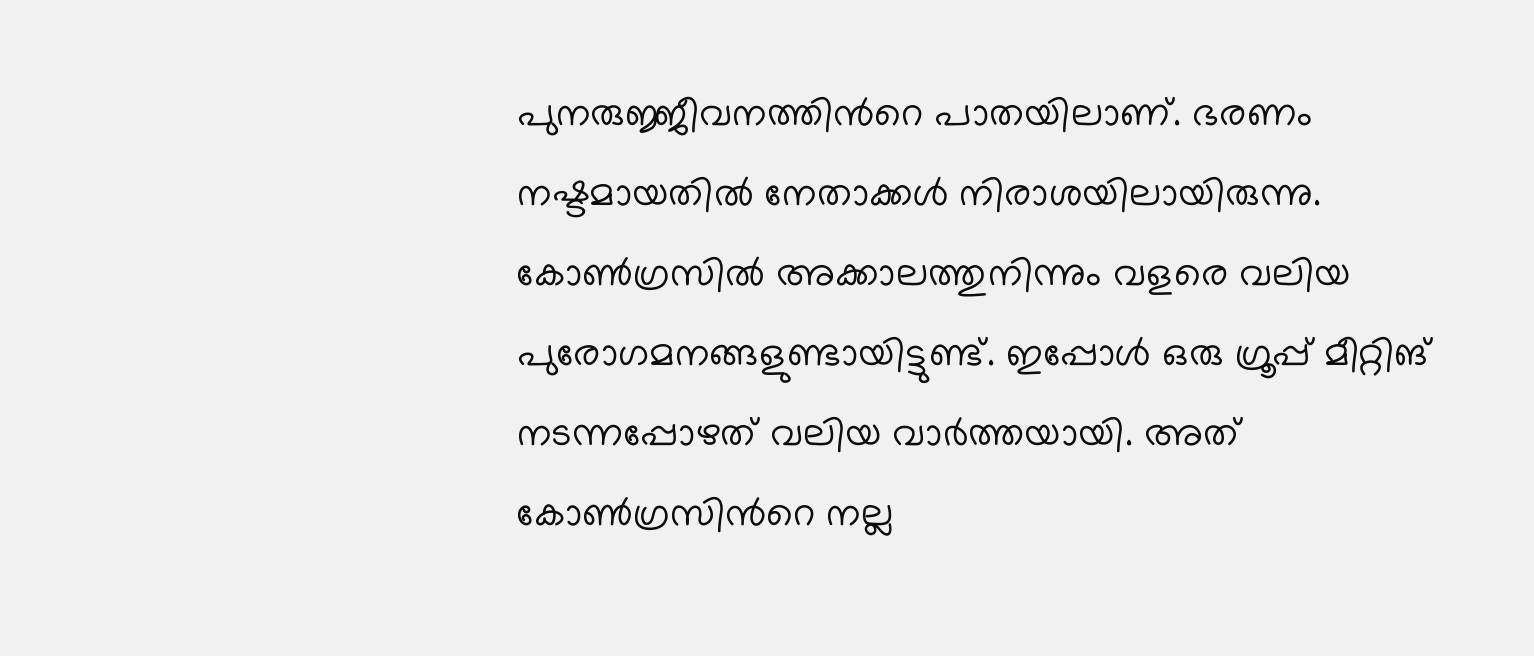പുനരുജ്ജീവനത്തിന്‍റെ പാതയിലാണ്. ഭരണം നഷ്ടമായതിൽ നേതാക്കൾ നിരാശയിലായിരുന്നു. കോൺഗ്രസിൽ അക്കാലത്തുനിന്നും വളരെ വലിയ പുരോഗമനങ്ങളുണ്ടായിട്ടുണ്ട്. ഇപ്പോൾ ഒരു ഗ്രൂപ്പ് മീറ്റിങ് നടന്നപ്പോഴത് വലിയ വാർത്തയായി. അത് കോൺഗ്രസിന്‍റെ നല്ല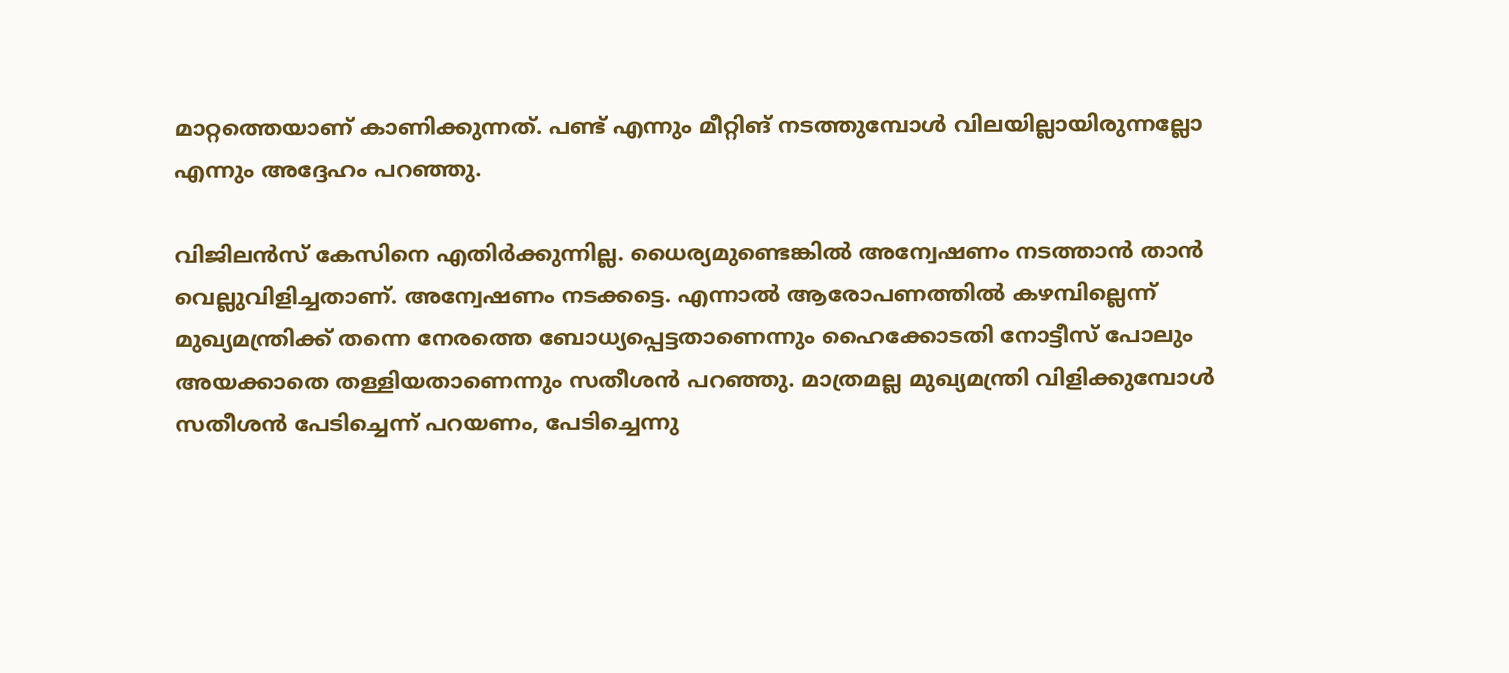മാറ്റത്തെയാണ് കാണിക്കുന്നത്. പണ്ട് എന്നും മീറ്റിങ് നടത്തുമ്പോൾ വിലയില്ലായിരുന്നല്ലോ എന്നും അദ്ദേഹം പറഞ്ഞു.

വിജിലൻസ് കേസിനെ എതിർക്കുന്നില്ല. ധൈര്യമുണ്ടെങ്കിൽ അന്വേഷണം നടത്താൻ താൻ വെല്ലുവിളിച്ചതാണ്. അന്വേഷണം നടക്കട്ടെ. എന്നാൽ ആരോപണത്തിൽ കഴമ്പില്ലെന്ന് മുഖ്യമന്ത്രിക്ക് തന്നെ നേരത്തെ ബോധ്യപ്പെട്ടതാണെന്നും ഹൈക്കോടതി നോട്ടീസ് പോലും അയക്കാതെ തള്ളിയതാണെന്നും സതീശൻ പറഞ്ഞു. മാത്രമല്ല മുഖ്യമന്ത്രി വിളിക്കുമ്പോൾ സതീശൻ പേടിച്ചെന്ന് പറയണം, പേടിച്ചെന്നു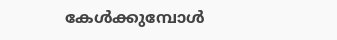കേൾക്കുമ്പോൾ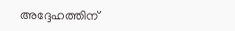അദ്ദേഹത്തിന്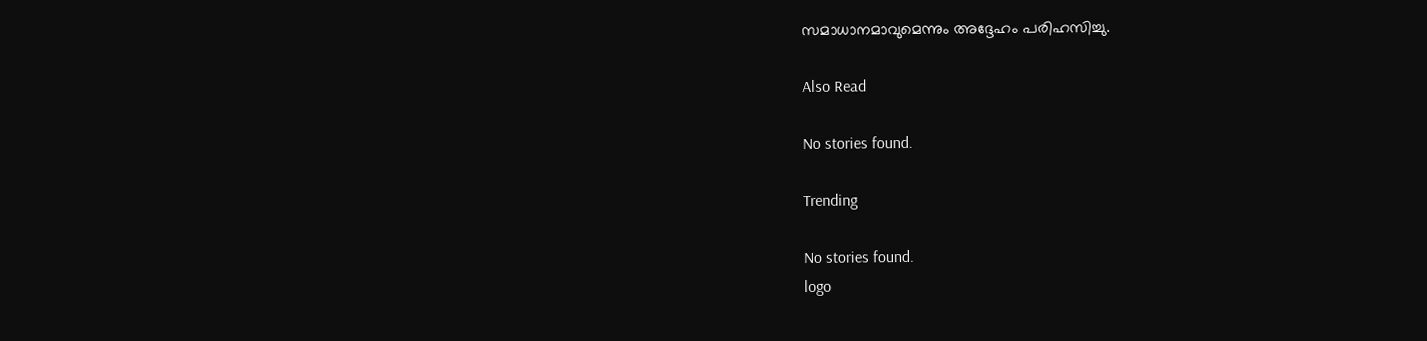സമാധാനമാവുമെന്നും അദ്ദേഹം പരിഹസിച്ചു.

Also Read

No stories found.

Trending

No stories found.
logo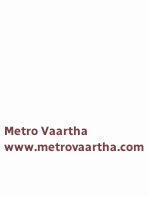Metro Vaartha
www.metrovaartha.com